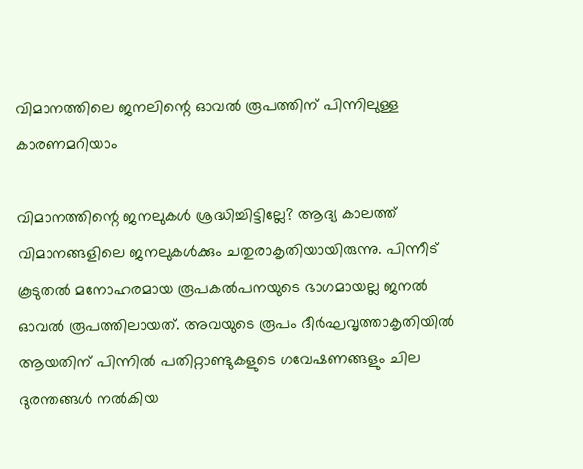വിമാനത്തിലെ ജനലിന്റെ ഓവൽ രൂപത്തിന് പിന്നിലുള്ള കാരണമറിയാം

വിമാനത്തിന്റെ ജനലുകൾ ശ്രദ്ധിച്ചിട്ടില്ലേ? ആദ്യ കാലത്ത് വിമാനങ്ങളിലെ ജനലുകൾക്കും ചതുരാകൃതിയായിരുന്നു. പിന്നീട് കൂടുതൽ മനോഹരമായ രൂപകൽപനയുടെ ഭാഗമായല്ല ജനൽ ഓവൽ രൂപത്തിലായത്. അവയുടെ രൂപം ദീർഘവൃത്താകൃതിയിൽ ആയതിന് പിന്നിൽ പതിറ്റാണ്ടുകളുടെ ഗവേഷണങ്ങളും ചില ദുരന്തങ്ങൾ നൽകിയ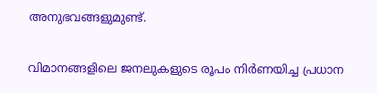അനുഭവങ്ങളുമുണ്ട്.

വിമാനങ്ങളിലെ ജനലുകളുടെ രൂപം നിർണയിച്ച പ്രധാന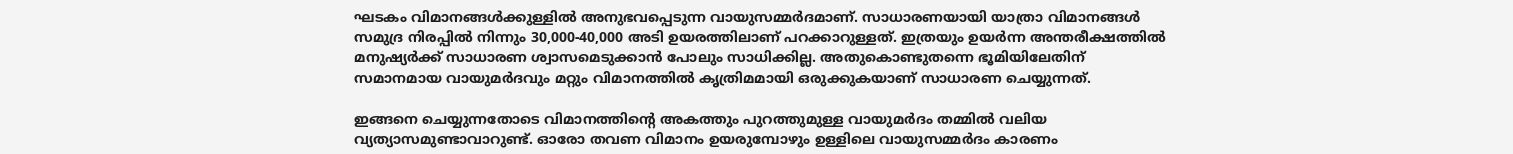ഘടകം വിമാനങ്ങൾക്കുള്ളിൽ അനുഭവപ്പെടുന്ന വായുസമ്മർദമാണ്. സാധാരണയായി യാത്രാ വിമാനങ്ങൾ സമുദ്ര നിരപ്പിൽ നിന്നും 30,000-40,000 അടി ഉയരത്തിലാണ് പറക്കാറുള്ളത്. ഇത്രയും ഉയർന്ന അന്തരീക്ഷത്തിൽ മനുഷ്യർക്ക് സാധാരണ ശ്വാസമെടുക്കാൻ പോലും സാധിക്കില്ല. അതുകൊണ്ടുതന്നെ ഭൂമിയിലേതിന് സമാനമായ വായുമർദവും മറ്റും വിമാനത്തിൽ കൃത്രിമമായി ഒരുക്കുകയാണ് സാധാരണ ചെയ്യുന്നത്.

ഇങ്ങനെ ചെയ്യുന്നതോടെ വിമാനത്തിന്റെ അകത്തും പുറത്തുമുള്ള വായുമർദം തമ്മിൽ വലിയ വ്യത്യാസമുണ്ടാവാറുണ്ട്. ഓരോ തവണ വിമാനം ഉയരുമ്പോഴും ഉള്ളിലെ വായുസമ്മർദം കാരണം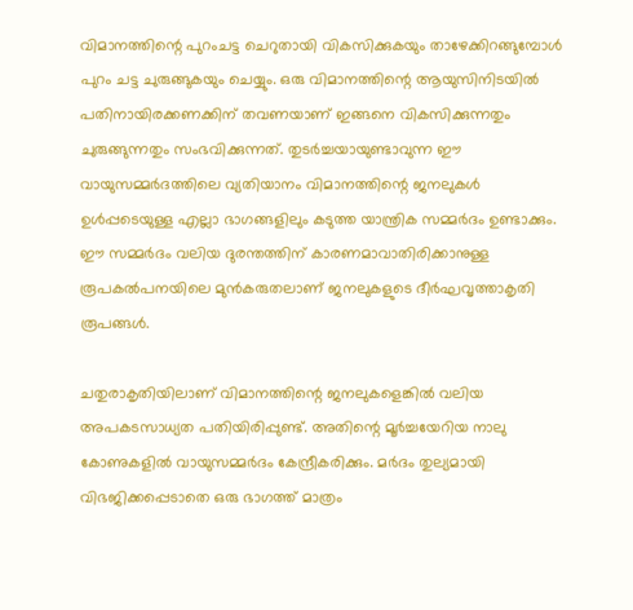വിമാനത്തിന്റെ പുറംചട്ട ചെറുതായി വികസിക്കുകയും താഴേക്കിറങ്ങുമ്പോൾ പുറം ചട്ട ചുരുങ്ങുകയും ചെയ്യും. ഒരു വിമാനത്തിന്റെ ആയുസിനിടയിൽ പതിനായിരക്കണക്കിന് തവണയാണ് ഇങ്ങനെ വികസിക്കുന്നതും ചുരുങ്ങുന്നതും സംഭവിക്കുന്നത്. തുടർച്ചയായുണ്ടാവുന്ന ഈ വായുസമ്മർദത്തിലെ വ്യതിയാനം വിമാനത്തിന്റെ ജനലുകൾ ഉൾപ്പടെയുള്ള എല്ലാ ഭാഗങ്ങളിലും കടുത്ത യാന്ത്രിക സമ്മർദം ഉണ്ടാക്കും. ഈ സമ്മർദം വലിയ ദുരന്തത്തിന് കാരണമാവാതിരിക്കാനുള്ള രൂപകൽപനയിലെ മുൻകരുതലാണ് ജനലുകളുടെ ദീർഘവൃത്താകൃതി രൂപങ്ങൾ.

ചതുരാകൃതിയിലാണ് വിമാനത്തിന്റെ ജനലുകളെങ്കിൽ വലിയ അപകടസാധ്യത പതിയിരിപ്പുണ്ട്. അതിന്റെ മൂർച്ചയേറിയ നാലു കോണുകളിൽ വായുസമ്മർദം കേന്ദ്രീകരിക്കും. മർദം തുല്യമായി വിഭജിക്കപ്പെടാതെ ഒരു ഭാഗത്ത് മാത്രം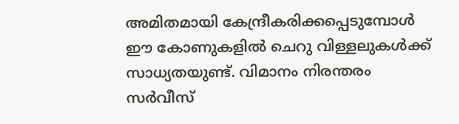അമിതമായി കേന്ദ്രീകരിക്കപ്പെടുമ്പോൾ ഈ കോണുകളിൽ ചെറു വിള്ളലുകൾക്ക് സാധ്യതയുണ്ട്. വിമാനം നിരന്തരം സർവീസ്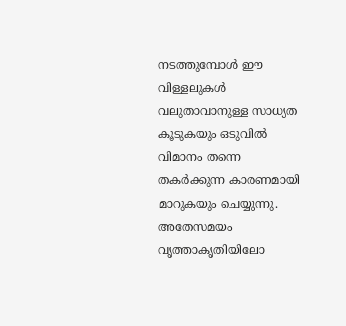നടത്തുമ്പോൾ ഈ വിള്ളലുകൾ വലുതാവാനുള്ള സാധ്യത കൂടുകയും ഒടുവിൽ വിമാനം തന്നെ തകർക്കുന്ന കാരണമായി മാറുകയും ചെയ്യുന്നു. അതേസമയം വൃത്താകൃതിയിലോ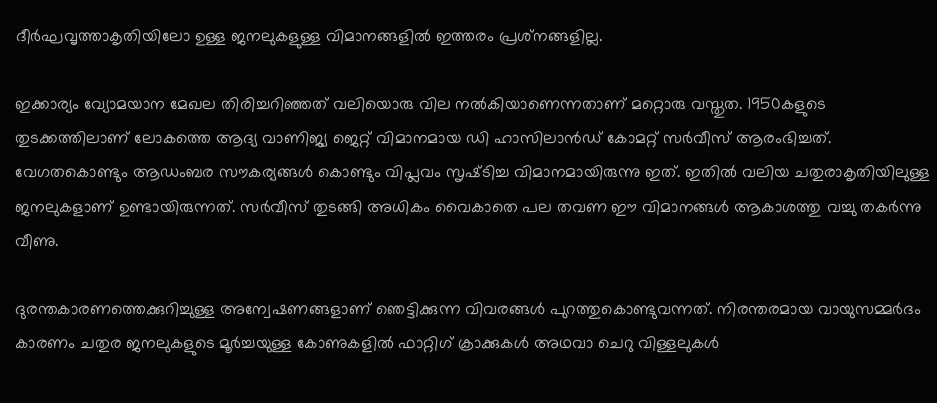ദീർഘവൃത്താകൃതിയിലോ ഉള്ള ജനലുകളുള്ള വിമാനങ്ങളിൽ ഇത്തരം പ്രശ്‌നങ്ങളില്ല.

ഇക്കാര്യം വ്യോമയാന മേഖല തിരിച്ചറിഞ്ഞത് വലിയൊരു വില നൽകിയാണെന്നതാണ് മറ്റൊരു വസ്തു‌ത. 1950കളുടെ തുടക്കത്തിലാണ് ലോകത്തെ ആദ്യ വാണിജ്യ ജെറ്റ് വിമാനമായ ഡി ഹാസിലാൻഡ് കോമറ്റ് സർവീസ് ആരംഭിച്ചത്. വേഗതകൊണ്ടും ആഡംബര സൗകര്യങ്ങൾ കൊണ്ടും വിപ്ലവം സൃഷ്‌ടിച്ച വിമാനമായിരുന്നു ഇത്. ഇതിൽ വലിയ ചതുരാകൃതിയിലുള്ള ജനലുകളാണ് ഉണ്ടായിരുന്നത്. സർവീസ് തുടങ്ങി അധികം വൈകാതെ പല തവണ ഈ വിമാനങ്ങൾ ആകാശത്തു വച്ചു തകർന്നു വീണു.

ദുരന്തകാരണത്തെക്കുറിച്ചുള്ള അന്വേഷണങ്ങളാണ് ഞെട്ടിക്കുന്ന വിവരങ്ങൾ പുറത്തുകൊണ്ടുവന്നത്. നിരന്തരമായ വായുസമ്മർദം കാരണം ചതുര ജനലുകളുടെ മൂർച്ചയുള്ള കോണുകളിൽ ഫാറ്റിഗ് ക്രാക്കുകൾ അഥവാ ചെറു വിള്ളലുകൾ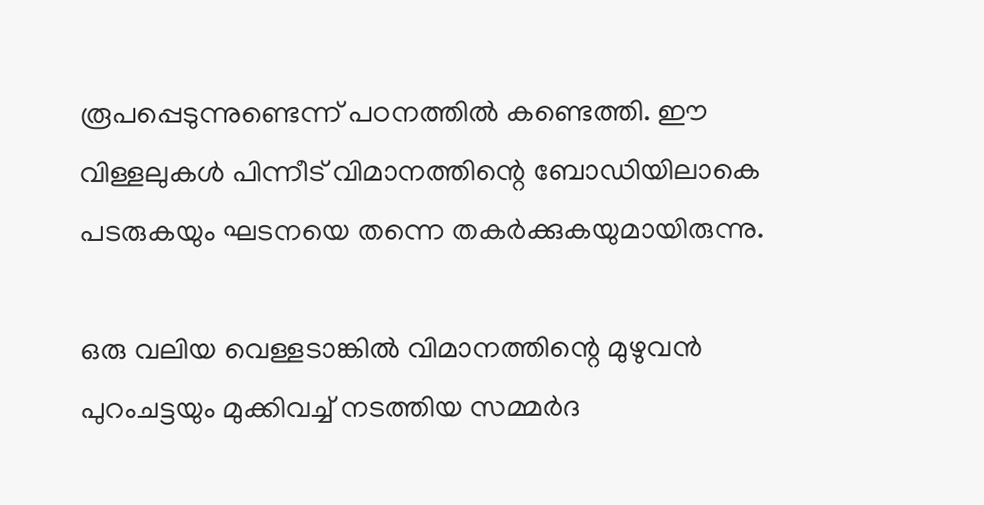രൂപപ്പെടുന്നുണ്ടെന്ന് പഠനത്തിൽ കണ്ടെത്തി. ഈ വിള്ളലുകൾ പിന്നീട് വിമാനത്തിന്റെ ബോഡിയിലാകെ പടരുകയും ഘടനയെ തന്നെ തകർക്കുകയുമായിരുന്നു.

ഒരു വലിയ വെള്ളടാങ്കിൽ വിമാനത്തിന്റെ മുഴുവൻ പുറംചട്ടയും മുക്കിവച്ച് നടത്തിയ സമ്മർദ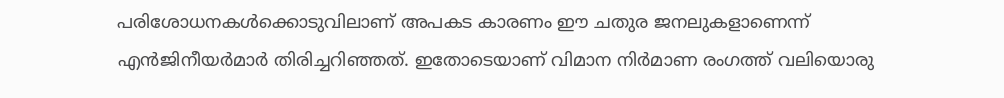പരിശോധനകൾക്കൊടുവിലാണ് അപകട കാരണം ഈ ചതുര ജനലുകളാണെന്ന് എൻജിനീയർമാർ തിരിച്ചറിഞ്ഞത്. ഇതോടെയാണ് വിമാന നിർമാണ രംഗത്ത് വലിയൊരു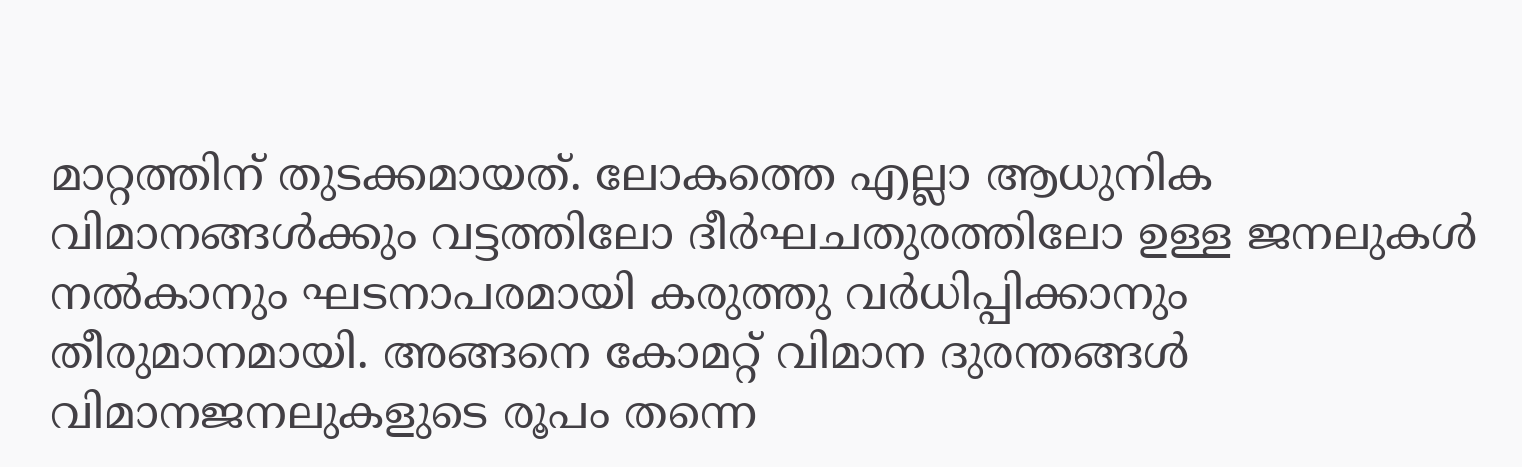മാറ്റത്തിന് തുടക്കമായത്. ലോകത്തെ എല്ലാ ആധുനിക വിമാനങ്ങൾക്കും വട്ടത്തിലോ ദീർഘചതുരത്തിലോ ഉള്ള ജനലുകൾ നൽകാനും ഘടനാപരമായി കരുത്തു വർധിപ്പിക്കാനും തീരുമാനമായി. അങ്ങനെ കോമറ്റ് വിമാന ദുരന്തങ്ങൾ വിമാനജനലുകളുടെ രൂപം തന്നെ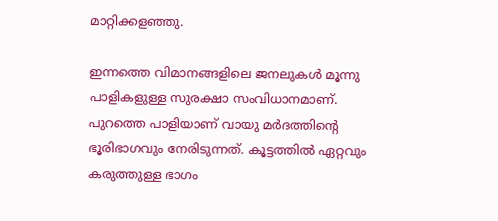മാറ്റിക്കളഞ്ഞു.

ഇന്നത്തെ വിമാനങ്ങളിലെ ജനലുകൾ മൂന്നു പാളികളുള്ള സുരക്ഷാ സംവിധാനമാണ്. പുറത്തെ പാളിയാണ് വായു മർദത്തിന്റെ ഭൂരിഭാഗവും നേരിടുന്നത്. കൂട്ടത്തിൽ ഏറ്റവും കരുത്തുള്ള ഭാഗം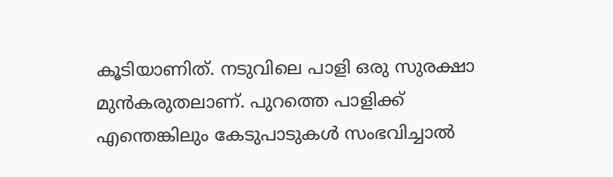കൂടിയാണിത്. നടുവിലെ പാളി ഒരു സുരക്ഷാ മുൻകരുതലാണ്. പുറത്തെ പാളിക്ക് എന്തെങ്കിലും കേടുപാടുകൾ സംഭവിച്ചാൽ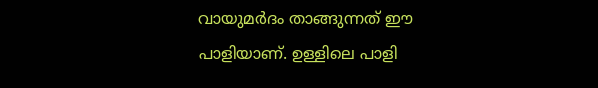വായുമർദം താങ്ങുന്നത് ഈ പാളിയാണ്. ഉള്ളിലെ പാളി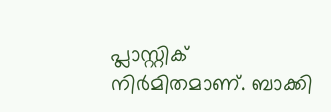പ്ലാസ്റ്റിക് നിർമിതമാണ്. ബാക്കി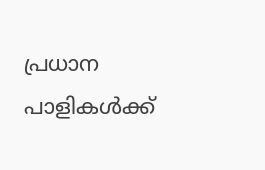പ്രധാന പാളികൾക്ക്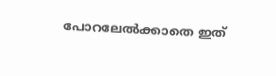പോറലേൽക്കാതെ ഇത്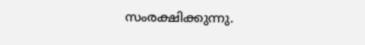സംരക്ഷിക്കുന്നു.